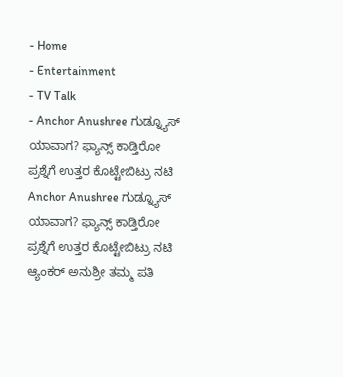- Home
- Entertainment
- TV Talk
- Anchor Anushree ಗುಡ್ನ್ಯೂಸ್ ಯಾವಾಗ? ಫ್ಯಾನ್ಸ್ ಕಾಡ್ತಿರೋ ಪ್ರಶ್ನೆಗೆ ಉತ್ತರ ಕೊಟ್ಟೇಬಿಟ್ರು ನಟಿ
Anchor Anushree ಗುಡ್ನ್ಯೂಸ್ ಯಾವಾಗ? ಫ್ಯಾನ್ಸ್ ಕಾಡ್ತಿರೋ ಪ್ರಶ್ನೆಗೆ ಉತ್ತರ ಕೊಟ್ಟೇಬಿಟ್ರು ನಟಿ
ಆ್ಯಂಕರ್ ಅನುಶ್ರೀ ತಮ್ಮ ಪತಿ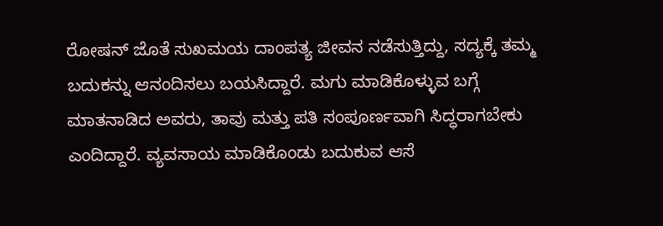ರೋಷನ್ ಜೊತೆ ಸುಖಮಯ ದಾಂಪತ್ಯ ಜೀವನ ನಡೆಸುತ್ತಿದ್ದು, ಸದ್ಯಕ್ಕೆ ತಮ್ಮ ಬದುಕನ್ನು ಆನಂದಿಸಲು ಬಯಸಿದ್ದಾರೆ. ಮಗು ಮಾಡಿಕೊಳ್ಳುವ ಬಗ್ಗೆ ಮಾತನಾಡಿದ ಅವರು, ತಾವು ಮತ್ತು ಪತಿ ಸಂಪೂರ್ಣವಾಗಿ ಸಿದ್ಧರಾಗಬೇಕು ಎಂದಿದ್ದಾರೆ. ವ್ಯವಸಾಯ ಮಾಡಿಕೊಂಡು ಬದುಕುವ ಆಸೆ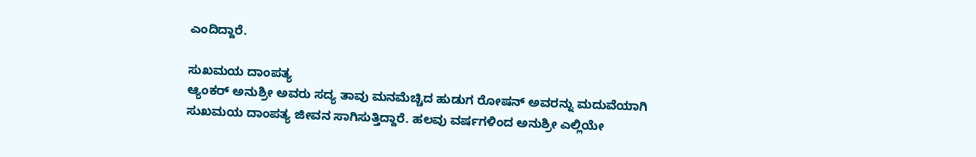ಎಂದಿದ್ದಾರೆ.

ಸುಖಮಯ ದಾಂಪತ್ಯ
ಆ್ಯಂಕರ್ ಅನುಶ್ರೀ ಅವರು ಸದ್ಯ ತಾವು ಮನಮೆಚ್ಚಿದ ಹುಡುಗ ರೋಷನ್ ಅವರನ್ನು ಮದುವೆಯಾಗಿ ಸುಖಮಯ ದಾಂಪತ್ಯ ಜೀವನ ಸಾಗಿಸುತ್ತಿದ್ದಾರೆ. ಹಲವು ವರ್ಷಗಳಿಂದ ಅನುಶ್ರೀ ಎಲ್ಲಿಯೇ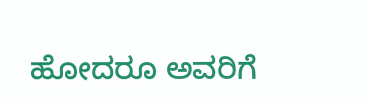ಹೋದರೂ ಅವರಿಗೆ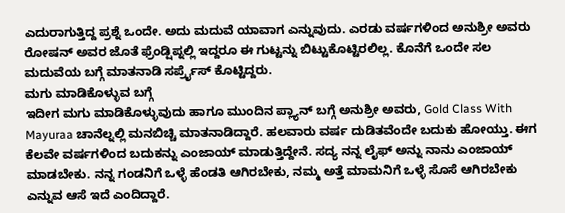ಎದುರಾಗುತ್ತಿದ್ದ ಪ್ರಶ್ನೆ ಒಂದೇ. ಅದು ಮದುವೆ ಯಾವಾಗ ಎನ್ನುವುದು. ಎರಡು ವರ್ಷಗಳಿಂದ ಅನುಶ್ರೀ ಅವರು ರೋಷನ್ ಅವರ ಜೊತೆ ಫ್ರೆಂಡ್ಷಿಪ್ನಲ್ಲಿ ಇದ್ದರೂ ಈ ಗುಟ್ಟನ್ನು ಬಿಟ್ಟುಕೊಟ್ಟಿರಲಿಲ್ಲ. ಕೊನೆಗೆ ಒಂದೇ ಸಲ ಮದುವೆಯ ಬಗ್ಗೆ ಮಾತನಾಡಿ ಸರ್ಪ್ರೈಸ್ ಕೊಟ್ಟಿದ್ದರು.
ಮಗು ಮಾಡಿಕೊಳ್ಳುವ ಬಗ್ಗೆ
ಇದೀಗ ಮಗು ಮಾಡಿಕೊಳ್ಳುವುದು ಹಾಗೂ ಮುಂದಿನ ಪ್ಲ್ಯಾನ್ ಬಗ್ಗೆ ಅನುಶ್ರೀ ಅವರು, Gold Class With Mayuraa ಚಾನೆಲ್ನಲ್ಲಿ ಮನಬಿಚ್ಚಿ ಮಾತನಾಡಿದ್ದಾರೆ. ಹಲವಾರು ವರ್ಷ ದುಡಿತವೆಂದೇ ಬದುಕು ಹೋಯ್ತು. ಈಗ ಕೆಲವೇ ವರ್ಷಗಳಿಂದ ಬದುಕನ್ನು ಎಂಜಾಯ್ ಮಾಡುತ್ತಿದ್ದೇನೆ. ಸದ್ಯ ನನ್ನ ಲೈಫ್ ಅನ್ನು ನಾನು ಎಂಜಾಯ್ ಮಾಡಬೇಕು. ನನ್ನ ಗಂಡನಿಗೆ ಒಳ್ಳೆ ಹೆಂಡತಿ ಆಗಿರಬೇಕು, ನಮ್ಮ ಅತ್ತೆ ಮಾಮನಿಗೆ ಒಳ್ಳೆ ಸೊಸೆ ಆಗಿರಬೇಕು ಎನ್ನುವ ಆಸೆ ಇದೆ ಎಂದಿದ್ದಾರೆ.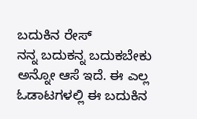ಬದುಕಿನ ರೇಸ್
ನನ್ನ ಬದುಕನ್ನ ಬದುಕಬೇಕು ಅನ್ನೋ ಆಸೆ ಇದೆ. ಈ ಎಲ್ಲ ಓಡಾಟಗಳಲ್ಲಿ ಈ ಬದುಕಿನ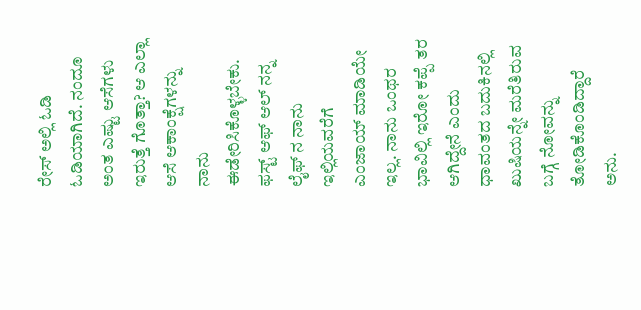ರೇಸ್ ಅಲ್ಲಿ ಓಡಿ ಓಡಿಯಾಗಿದೆ. ನಂದೂ ಅಂತ ಎಷ್ಟು ಆಸೆಗಳು ಇರುತ್ತೆ ಗೊತ್ತಾ? ಆ ಎಲ್ಲಾ ಆಸೆ ಆಕಾಂಕ್ಷೆಗಳನ್ನು ನಾನು ಈಡೇರಿಸಿಕೊಳ್ಳಬೇಕು. ಫಸ್ಟ್ ಆಫ್ ಆಲ್ ನನ್ನ ಲೈಫ್ ನ ನಾನು ಇಲ್ಲಿಯವರೆಗೆ ಎಂಜಾಯ್ ಮಾಡಿಯೇ ಇಲ್ಲ. ನಾನು ಒಂಥರ ಭಾವಿಲ್ಲಿ ಇರೋ ಕಪ್ಪೆ ತರ ಆಗಿದ್ದೇನೆ ಎಂದು ಧಾವಂತದ ಬದುಕಿನಲ್ಲಿ ಖುಷಿಯನ್ನೇ ಮರೆತಿರುವ ಬಗ್ಗೆ ನೋವನ್ನು ತೋಡಿಕೊಂಡಿದ್ದಾರೆ ಅನು.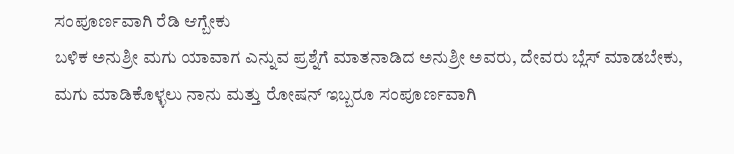ಸಂಪೂರ್ಣವಾಗಿ ರೆಡಿ ಆಗ್ಬೇಕು
ಬಳಿಕ ಅನುಶ್ರೀ ಮಗು ಯಾವಾಗ ಎನ್ನುವ ಪ್ರಶ್ನೆಗೆ ಮಾತನಾಡಿದ ಅನುಶ್ರೀ ಅವರು, ದೇವರು ಬ್ಲೆಸ್ ಮಾಡಬೇಕು, ಮಗು ಮಾಡಿಕೊಳ್ಳಲು ನಾನು ಮತ್ತು ರೋಷನ್ ಇಬ್ಬರೂ ಸಂಪೂರ್ಣವಾಗಿ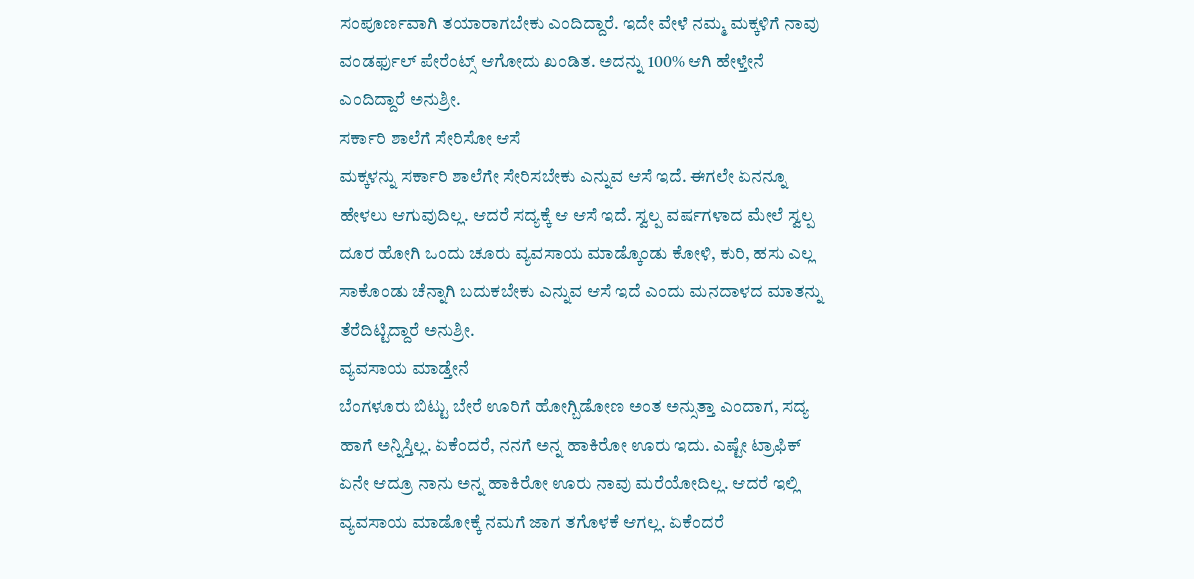ಸಂಪೂರ್ಣವಾಗಿ ತಯಾರಾಗಬೇಕು ಎಂದಿದ್ದಾರೆ. ಇದೇ ವೇಳೆ ನಮ್ಮ ಮಕ್ಕಳಿಗೆ ನಾವು ವಂಡರ್ಫುಲ್ ಪೇರೆಂಟ್ಸ್ ಆಗೋದು ಖಂಡಿತ. ಅದನ್ನು 100% ಆಗಿ ಹೇಳ್ತೇನೆ ಎಂದಿದ್ದಾರೆ ಅನುಶ್ರೀ.
ಸರ್ಕಾರಿ ಶಾಲೆಗೆ ಸೇರಿಸೋ ಆಸೆ
ಮಕ್ಕಳನ್ನು ಸರ್ಕಾರಿ ಶಾಲೆಗೇ ಸೇರಿಸಬೇಕು ಎನ್ನುವ ಆಸೆ ಇದೆ. ಈಗಲೇ ಏನನ್ನೂ ಹೇಳಲು ಆಗುವುದಿಲ್ಲ. ಆದರೆ ಸದ್ಯಕ್ಕೆ ಆ ಆಸೆ ಇದೆ. ಸ್ವಲ್ಪ ವರ್ಷಗಳಾದ ಮೇಲೆ ಸ್ವಲ್ಪ ದೂರ ಹೋಗಿ ಒಂದು ಚೂರು ವ್ಯವಸಾಯ ಮಾಡ್ಕೊಂಡು ಕೋಳಿ, ಕುರಿ, ಹಸು ಎಲ್ಲ ಸಾಕೊಂಡು ಚೆನ್ನಾಗಿ ಬದುಕಬೇಕು ಎನ್ನುವ ಆಸೆ ಇದೆ ಎಂದು ಮನದಾಳದ ಮಾತನ್ನು ತೆರೆದಿಟ್ಟಿದ್ದಾರೆ ಅನುಶ್ರೀ.
ವ್ಯವಸಾಯ ಮಾಡ್ತೇನೆ
ಬೆಂಗಳೂರು ಬಿಟ್ಟು ಬೇರೆ ಊರಿಗೆ ಹೋಗ್ಬಿಡೋಣ ಅಂತ ಅನ್ಸುತ್ತಾ ಎಂದಾಗ, ಸದ್ಯ ಹಾಗೆ ಅನ್ನಿಸ್ತಿಲ್ಲ. ಏಕೆಂದರೆ, ನನಗೆ ಅನ್ನ ಹಾಕಿರೋ ಊರು ಇದು. ಎಷ್ಟೇ ಟ್ರಾಫಿಕ್ ಏನೇ ಆದ್ರೂ ನಾನು ಅನ್ನ ಹಾಕಿರೋ ಊರು ನಾವು ಮರೆಯೋದಿಲ್ಲ. ಆದರೆ ಇಲ್ಲಿ ವ್ಯವಸಾಯ ಮಾಡೋಕ್ಕೆ ನಮಗೆ ಜಾಗ ತಗೊಳಕೆ ಆಗಲ್ಲ. ಏಕೆಂದರೆ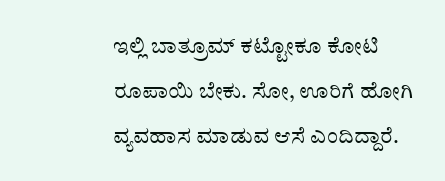ಇಲ್ಲಿ ಬಾತ್ರೂಮ್ ಕಟ್ಟೋಕೂ ಕೋಟಿ ರೂಪಾಯಿ ಬೇಕು. ಸೋ, ಊರಿಗೆ ಹೋಗಿ ವ್ಯವಹಾಸ ಮಾಡುವ ಆಸೆ ಎಂದಿದ್ದಾರೆ.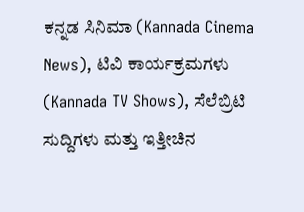ಕನ್ನಡ ಸಿನಿಮಾ (Kannada Cinema News), ಟಿವಿ ಕಾರ್ಯಕ್ರಮಗಳು (Kannada TV Shows), ಸೆಲೆಬ್ರಿಟಿ ಸುದ್ದಿಗಳು ಮತ್ತು ಇತ್ತೀಚಿನ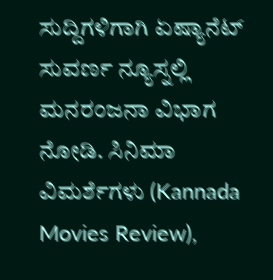ಸುದ್ದಿಗಳಿಗಾಗಿ ಏಷ್ಯಾನೆಟ್ ಸುವರ್ಣ ನ್ಯೂಸ್ನಲ್ಲಿ ಮನರಂಜನಾ ವಿಭಾಗ ನೋಡಿ. ಸಿನಿಮಾ ವಿಮರ್ಶೆಗಳು (Kannada Movies Review),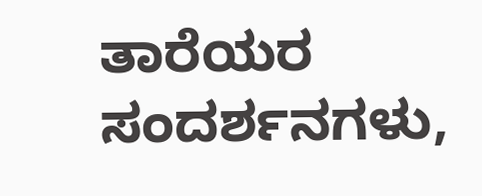ತಾರೆಯರ ಸಂದರ್ಶನಗಳು,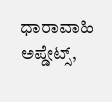ಧಾರಾವಾಹಿ ಅಪ್ಡೇಟ್ಸ್,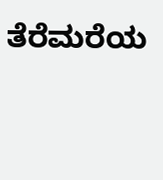ತೆರೆಮರೆಯ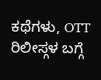ಕಥೆಗಳು, OTT ರಿಲೀಸ್ಗಳ ಬಗ್ಗೆ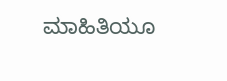ಮಾಹಿತಿಯೂ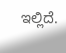ಇಲ್ಲಿದೆ.